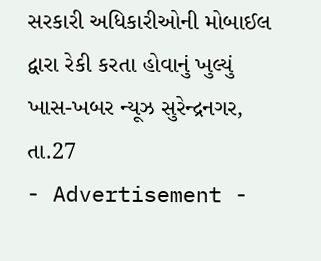સરકારી અધિકારીઓની મોબાઈલ દ્વારા રેકી કરતા હોવાનું ખુલ્યું
ખાસ-ખબર ન્યૂઝ સુરેન્દ્રનગર, તા.27
- Advertisement -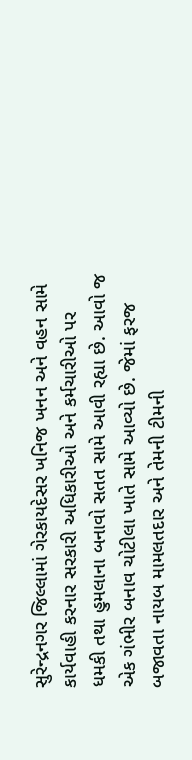સુરેન્દ્રનગર જિલ્લામાં ગેરકાયદેસર ખનિજ ખનન અને વહન સામે કાર્યવાહી કરનાર સરકારી અધિકારીઓ અને કર્મચારીઓ પર ધમકી તથા હુમલાના બનાવો સતત સામે આવી રહ્યા છે. આવો જ એક ગંભીર બનાવ ચોટીલા ખાતે સામે આવ્યો છે. જેમાં ફરજ બજાવતા નાયબ મામલતદાર અને તેમની ટીમની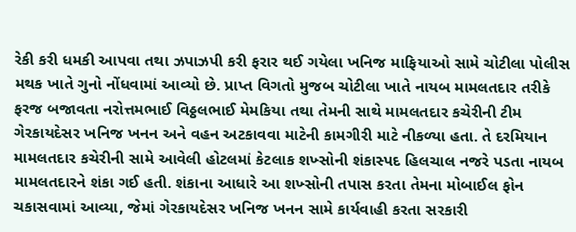રેકી કરી ધમકી આપવા તથા ઝપાઝપી કરી ફરાર થઈ ગયેલા ખનિજ માફિયાઓ સામે ચોટીલા પોલીસ મથક ખાતે ગુનો નોંધવામાં આવ્યો છે. પ્રાપ્ત વિગતો મુજબ ચોટીલા ખાતે નાયબ મામલતદાર તરીકે ફરજ બજાવતા નરોત્તમભાઈ વિઠ્ઠલભાઈ મેમકિયા તથા તેમની સાથે મામલતદાર કચેરીની ટીમ ગેરકાયદેસર ખનિજ ખનન અને વહન અટકાવવા માટેની કામગીરી માટે નીકળ્યા હતા. તે દરમિયાન મામલતદાર કચેરીની સામે આવેલી હોટલમાં કેટલાક શખ્સોની શંકાસ્પદ હિલચાલ નજરે પડતા નાયબ મામલતદારને શંકા ગઈ હતી. શંકાના આધારે આ શખ્સોની તપાસ કરતા તેમના મોબાઈલ ફોન ચકાસવામાં આવ્યા, જેમાં ગેરકાયદેસર ખનિજ ખનન સામે કાર્યવાહી કરતા સરકારી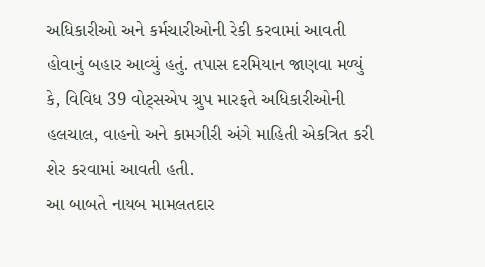અધિકારીઓ અને કર્મચારીઓની રેકી કરવામાં આવતી હોવાનું બહાર આવ્યું હતું. તપાસ દરમિયાન જાણવા મળ્યું કે, વિવિધ 39 વોટ્સએપ ગ્રુપ મારફતે અધિકારીઓની હલચાલ, વાહનો અને કામગીરી અંગે માહિતી એકત્રિત કરી શેર કરવામાં આવતી હતી.
આ બાબતે નાયબ મામલતદાર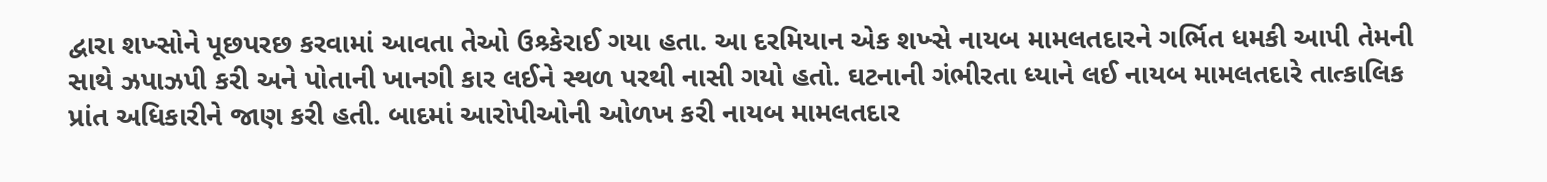દ્વારા શખ્સોને પૂછપરછ કરવામાં આવતા તેઓ ઉશ્ર્કેરાઈ ગયા હતા. આ દરમિયાન એક શખ્સે નાયબ મામલતદારને ગર્ભિત ધમકી આપી તેમની સાથે ઝપાઝપી કરી અને પોતાની ખાનગી કાર લઈને સ્થળ પરથી નાસી ગયો હતો. ઘટનાની ગંભીરતા ધ્યાને લઈ નાયબ મામલતદારે તાત્કાલિક પ્રાંત અધિકારીને જાણ કરી હતી. બાદમાં આરોપીઓની ઓળખ કરી નાયબ મામલતદાર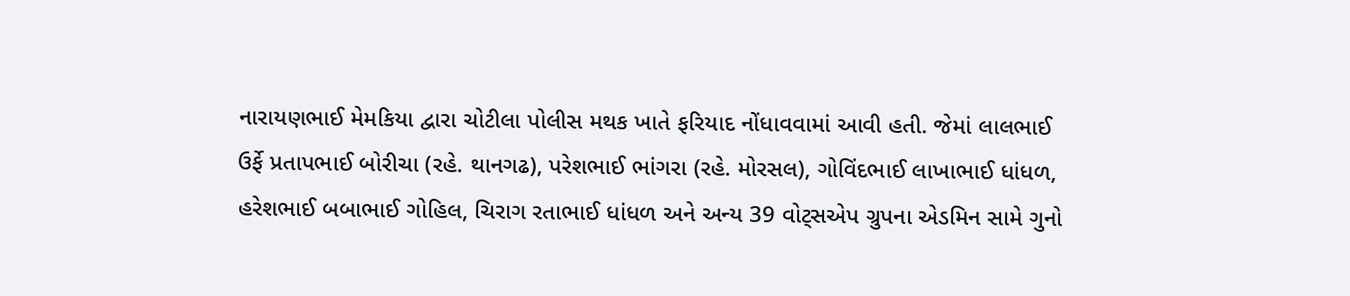નારાયણભાઈ મેમકિયા દ્વારા ચોટીલા પોલીસ મથક ખાતે ફરિયાદ નોંધાવવામાં આવી હતી. જેમાં લાલભાઈ ઉર્ફે પ્રતાપભાઈ બોરીચા (રહે. થાનગઢ), પરેશભાઈ ભાંગરા (રહે. મોરસલ), ગોવિંદભાઈ લાખાભાઈ ધાંધળ, હરેશભાઈ બબાભાઈ ગોહિલ, ચિરાગ રતાભાઈ ધાંધળ અને અન્ય 39 વોટ્સએપ ગ્રુપના એડમિન સામે ગુનો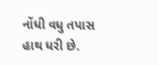નોંધી વધુ તપાસ હાથ ધરી છે.